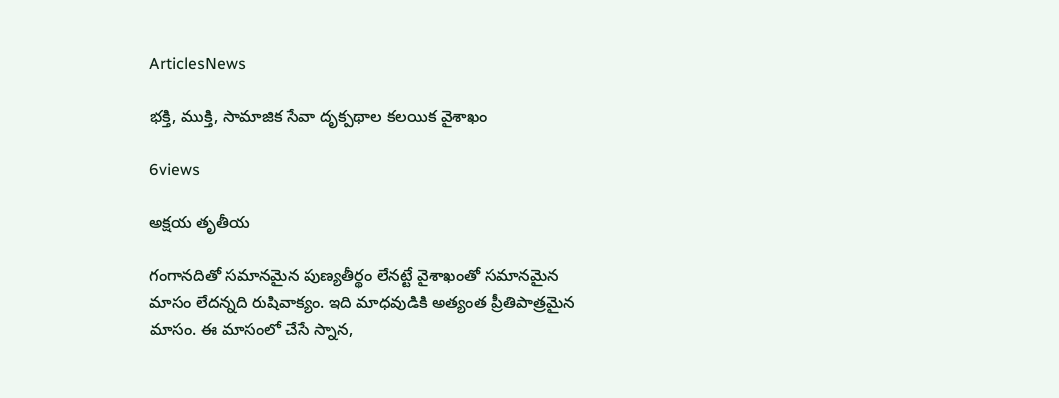ArticlesNews

భక్తి, ముక్తి, సామాజిక సేవా దృక్పథాల కలయిక వైశాఖం

6views

అక్షయ తృతీయ

గంగానదితో సమానమైన పుణ్యతీర్థం లేనట్టే వైశాఖంతో సమానమైన మాసం లేదన్నది రుషివాక్యం. ఇది మాధవుడికి అత్యంత ప్రీతిపాత్రమైన మాసం. ఈ మాసంలో చేసే స్నాన,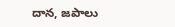దాన, జపాలు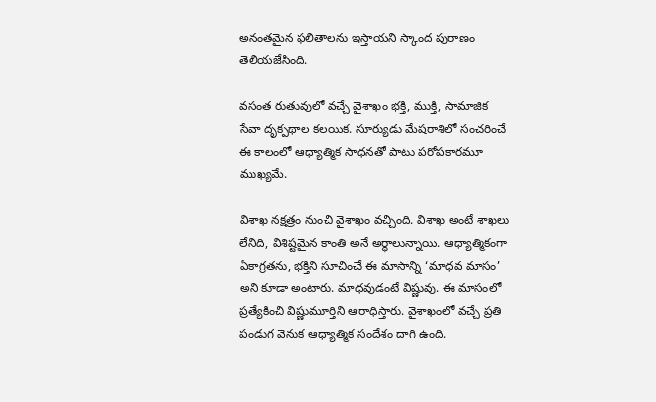అనంతమైన ఫలితాలను ఇస్తాయని స్కాంద పురాణం తెలియజేసింది.

వసంత రుతువులో వచ్చే వైశాఖం భక్తి, ముక్తి, సామాజిక సేవా దృక్పథాల కలయిక. సూర్యుడు మేషరాశిలో సంచరించే ఈ కాలంలో ఆధ్యాత్మిక సాధనతో పాటు పరోపకారమూ ముఖ్యమే.

విశాఖ నక్షత్రం నుంచి వైశాఖం వచ్చింది. విశాఖ అంటే శాఖలు లేనిది, విశిష్టమైన కాంతి అనే అర్థాలున్నాయి. ఆధ్యాత్మికంగా ఏకాగ్రతను, భక్తిని సూచించే ఈ మాసాన్ని ‘మాధవ మాసం’ అని కూడా అంటారు. మాధవుడంటే విష్ణువు. ఈ మాసంలో ప్రత్యేకించి విష్ణుమూర్తిని ఆరాధిస్తారు. వైశాఖంలో వచ్చే ప్రతి పండుగ వెనుక ఆధ్యాత్మిక సందేశం దాగి ఉంది.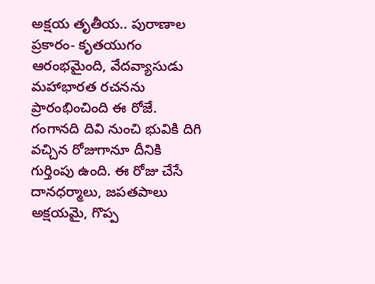అక్షయ తృతీయ.. పురాణాల ప్రకారం- కృతయుగం ఆరంభమైంది, వేదవ్యాసుడు మహాభారత రచనను ప్రారంభించింది ఈ రోజే. గంగానది దివి నుంచి భువికి దిగి వచ్చిన రోజుగానూ దీనికి గుర్తింపు ఉంది. ఈ రోజు చేసే దానధర్మాలు, జపతపాలు అక్షయమై, గొప్ప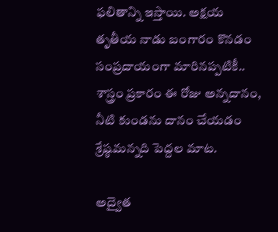ఫలితాన్ని ఇస్తాయి. అక్షయ తృతీయ నాడు బంగారం కొనడం సంప్రదాయంగా మారినప్పటికీ.. శాస్త్రం ప్రకారం ఈ రోజు అన్నదానం, నీటి కుండను దానం చేయడం శ్రేష్ఠమన్నది పెద్దల మాట.

అద్వైత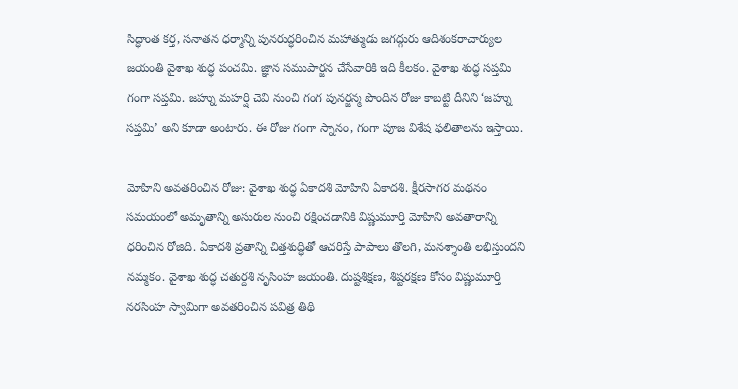సిద్ధాంత కర్త, సనాతన ధర్మాన్ని పునరుద్ధరించిన మహాత్ముడు జగద్గురు ఆదిశంకరాచార్యుల జయంతి వైశాఖ శుద్ధ పంచమి. జ్ఞాన సముపార్జన చేసేవారికి ఇది కీలకం. వైశాఖ శుద్ధ సప్తమి గంగా సప్తమి. జహ్ను మహర్షి చెవి నుంచి గంగ పునర్జన్మ పొందిన రోజు కాబట్టి దీనిని ‘జహ్ను సప్తమి’ అని కూడా అంటారు. ఈ రోజు గంగా స్నానం, గంగా పూజ విశేష ఫలితాలను ఇస్తాయి.

మోహిని అవతరించిన రోజు: వైశాఖ శుద్ధ ఏకాదశి మోహిని ఏకాదశి. క్షీరసాగర మథనం సమయంలో అమృతాన్ని అసురుల నుంచి రక్షించడానికి విష్ణుమూర్తి మోహిని అవతారాన్ని ధరించిన రోజిది. ఏకాదశి వ్రతాన్ని చిత్తశుద్ధితో ఆచరిస్తే పాపాలు తొలగి, మనశ్శాంతి లభిస్తుందని నమ్మకం. వైశాఖ శుద్ధ చతుర్దశి నృసింహ జయంతి. దుష్టశిక్షణ, శిష్టరక్షణ కోసం విష్ణుమూర్తి నరసింహ స్వామిగా అవతరించిన పవిత్ర తిథి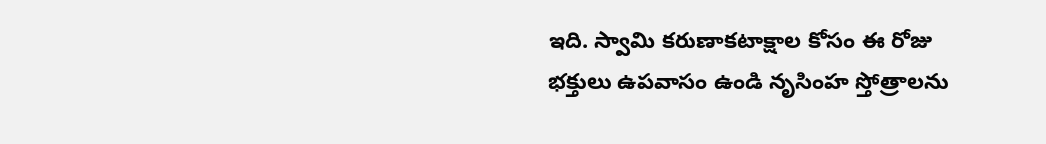ఇది. స్వామి కరుణాకటాక్షాల కోసం ఈ రోజు భక్తులు ఉపవాసం ఉండి నృసింహ స్తోత్రాలను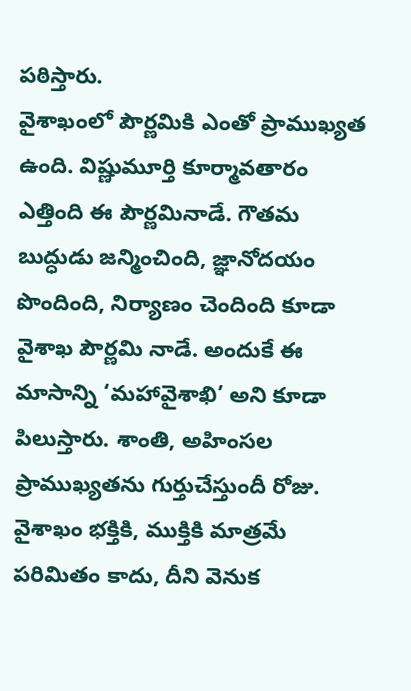పఠిస్తారు.
వైశాఖంలో పౌర్ణమికి ఎంతో ప్రాముఖ్యత ఉంది. విష్ణుమూర్తి కూర్మావతారం ఎత్తింది ఈ పౌర్ణమినాడే. గౌతమ బుద్ధుడు జన్మించింది, జ్ఞానోదయం పొందింది, నిర్యాణం చెందింది కూడా వైశాఖ పౌర్ణమి నాడే. అందుకే ఈ మాసాన్ని ‘మహావైశాఖి’ అని కూడా పిలుస్తారు. శాంతి, అహింసల ప్రాముఖ్యతను గుర్తుచేస్తుందీ రోజు. వైశాఖం భక్తికి, ముక్తికి మాత్రమే పరిమితం కాదు, దీని వెనుక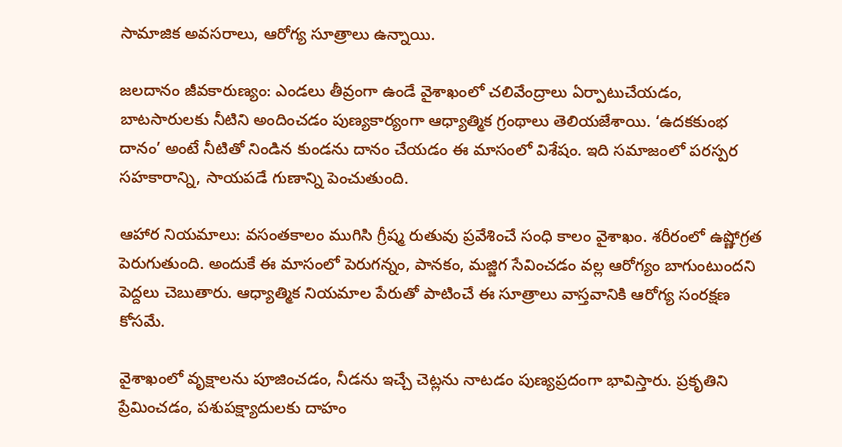సామాజిక అవసరాలు, ఆరోగ్య సూత్రాలు ఉన్నాయి.

జలదానం జీవకారుణ్యం: ఎండలు తీవ్రంగా ఉండే వైశాఖంలో చలివేంద్రాలు ఏర్పాటుచేయడం, బాటసారులకు నీటిని అందించడం పుణ్యకార్యంగా ఆధ్యాత్మిక గ్రంథాలు తెలియజేశాయి. ‘ఉదకకుంభ దానం’ అంటే నీటితో నిండిన కుండను దానం చేయడం ఈ మాసంలో విశేషం. ఇది సమాజంలో పరస్పర సహకారాన్ని, సాయపడే గుణాన్ని పెంచుతుంది.

ఆహార నియమాలు: వసంతకాలం ముగిసి గ్రీష్మ రుతువు ప్రవేశించే సంధి కాలం వైశాఖం. శరీరంలో ఉష్ణోగ్రత పెరుగుతుంది. అందుకే ఈ మాసంలో పెరుగన్నం, పానకం, మజ్జిగ సేవించడం వల్ల ఆరోగ్యం బాగుంటుందని పెద్దలు చెబుతారు. ఆధ్యాత్మిక నియమాల పేరుతో పాటించే ఈ సూత్రాలు వాస్తవానికి ఆరోగ్య సంరక్షణ కోసమే.

వైశాఖంలో వృక్షాలను పూజించడం, నీడను ఇచ్చే చెట్లను నాటడం పుణ్యప్రదంగా భావిస్తారు. ప్రకృతిని ప్రేమించడం, పశుపక్ష్యాదులకు దాహం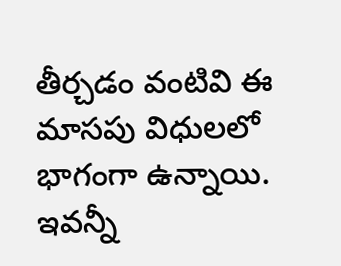తీర్చడం వంటివి ఈ మాసపు విధులలో భాగంగా ఉన్నాయి. ఇవన్నీ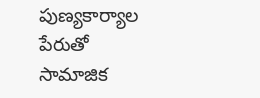పుణ్యకార్యాల పేరుతో సామాజిక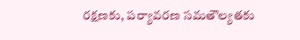రక్షణకు, పర్యావరణ సమతౌల్యతకు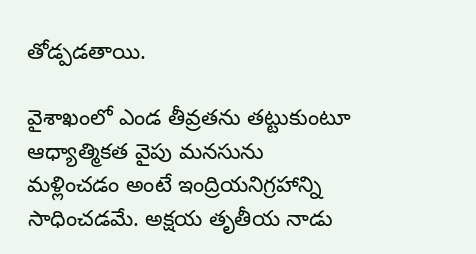తోడ్పడతాయి.

వైశాఖంలో ఎండ తీవ్రతను తట్టుకుంటూ ఆధ్యాత్మికత వైపు మనసును మళ్లించడం అంటే ఇంద్రియనిగ్రహాన్ని సాధించడమే. అక్షయ తృతీయ నాడు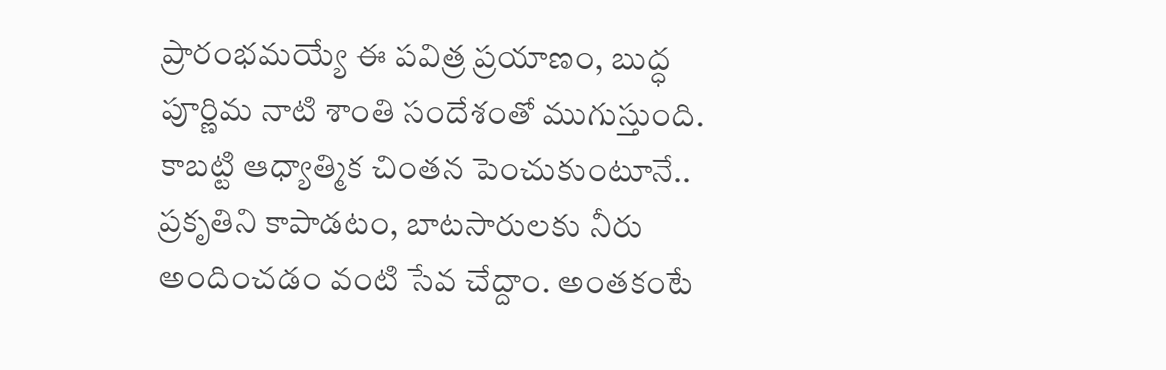ప్రారంభమయ్యే ఈ పవిత్ర ప్రయాణం, బుద్ధ పూర్ణిమ నాటి శాంతి సందేశంతో ముగుస్తుంది. కాబట్టి ఆధ్యాత్మిక చింతన పెంచుకుంటూనే.. ప్రకృతిని కాపాడటం, బాటసారులకు నీరు అందించడం వంటి సేవ చేద్దాం. అంతకంటే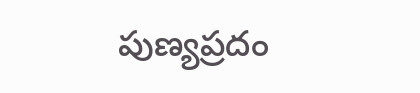పుణ్యప్రదం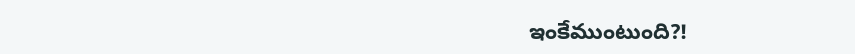ఇంకేముంటుంది?!